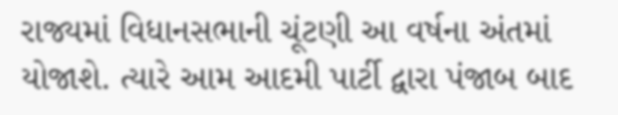રાજ્યમાં વિધાનસભાની ચૂંટણી આ વર્ષના અંતમાં યોજાશે. ત્યારે આમ આદમી પાર્ટી દ્વારા પંજાબ બાદ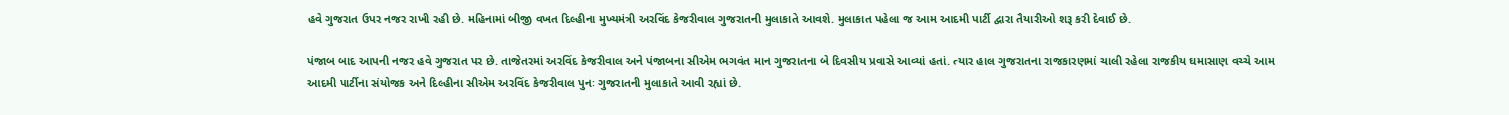હવે ગુજરાત ઉપર નજર રાખી રહી છે. મહિનામાં બીજી વખત દિલ્હીના મુખ્યમંત્રી અરવિંદ કેજરીવાલ ગુજરાતની મુલાકાતે આવશે. મુલાકાત પહેલા જ આમ આદમી પાર્ટી દ્વારા તૈયારીઓ શરૂ કરી દેવાઈ છે.

પંજાબ બાદ આપની નજર હવે ગુજરાત પર છે. તાજેતરમાં અરવિંદ કેજરીવાલ અને પંજાબના સીએમ ભગવંત માન ગુજરાતના બે દિવસીય પ્રવાસે આવ્યાં હતાં. ત્યાર હાલ ગુજરાતના રાજકારણમાં ચાલી રહેલા રાજકીય ઘમાસાણ વચ્ચે આમ આદમી પાર્ટીના સંયોજક અને દિલ્હીના સીએમ અરવિંદ કેજરીવાલ પુનઃ ગુજરાતની મુલાકાતે આવી રહ્યાં છે.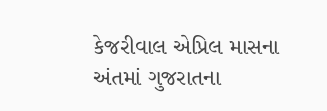કેજરીવાલ એપ્રિલ માસના અંતમાં ગુજરાતના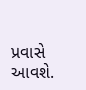પ્રવાસે આવશે.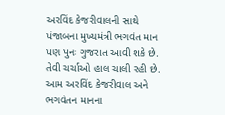અરવિંદ કેજરીવાલની સાથે પંજાબના મુખ્યમંત્રી ભગવંત માન પણ પુનઃ ગુજરાત આવી શકે છે. તેવી ચર્ચાઓ હાલ ચાલી રહી છે. આમ અરવિંદ કેજરીવાલ અને ભગવંતન માનના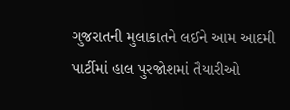ગુજરાતની મુલાકાતને લઈને આમ આદમી પાર્ટીમાં હાલ પુરજોશમાં તૈયારીઓ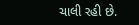ચાલી રહી છે.